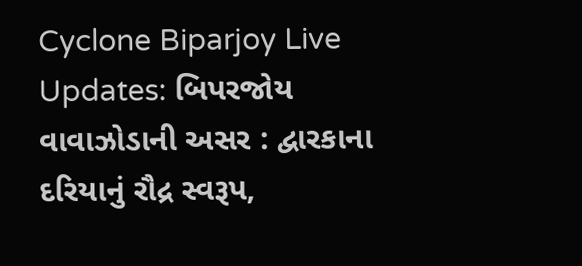Cyclone Biparjoy Live Updates: બિપરજોય વાવાઝોડાની અસર : દ્વારકાના દરિયાનું રૌદ્ર સ્વરૂપ,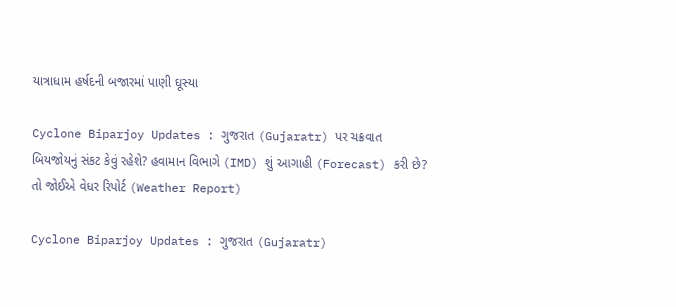યાત્રાધામ હર્ષદની બજારમાં પાણી ઘૂસ્યા

Cyclone Biparjoy Updates : ગુજરાત (Gujaratr) પર ચક્રવાત બિયજોયનું સંકટ કેવું રહેશે? હવામાન વિભાગે (IMD) શું આગાહી (Forecast) કરી છે? તો જોઈએ વેધર રિપોર્ટ (Weather Report)

Cyclone Biparjoy Updates : ગુજરાત (Gujaratr)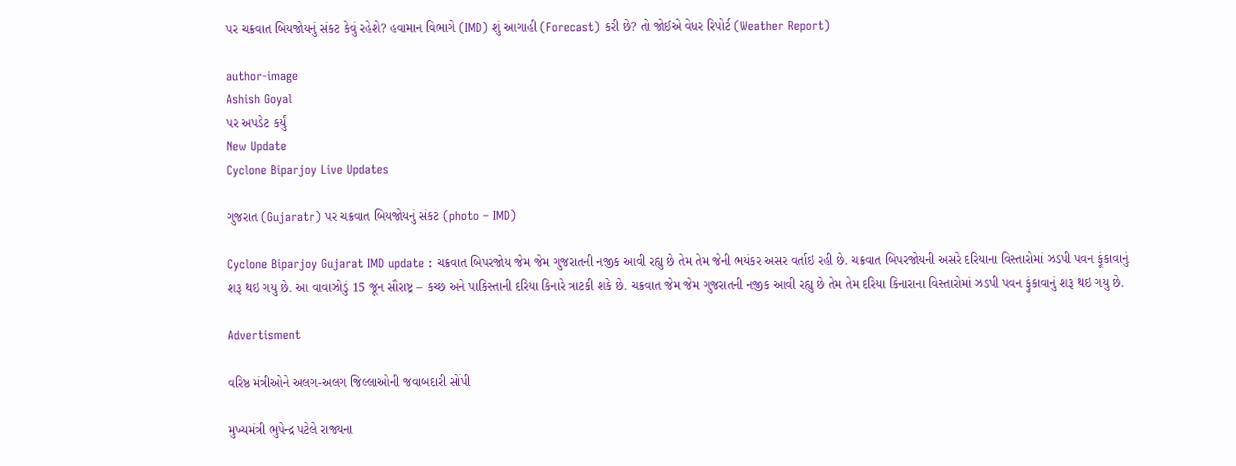પર ચક્રવાત બિયજોયનું સંકટ કેવું રહેશે? હવામાન વિભાગે (IMD) શું આગાહી (Forecast) કરી છે? તો જોઈએ વેધર રિપોર્ટ (Weather Report)

author-image
Ashish Goyal
પર અપડેટ કર્યું
New Update
Cyclone Biparjoy Live Updates

ગુજરાત (Gujaratr) પર ચક્રવાત બિયજોયનું સંકટ (photo – IMD)

Cyclone Biparjoy Gujarat IMD update : ચક્રવાત બિપરજોય જેમ જેમ ગુજરાતની નજીક આવી રહ્યુ છે તેમ તેમ જેની ભયંકર અસર વર્તાઇ રહી છે. ચક્રવાત બિપરજોયની અસરે દરિયાના વિસ્તારોમાં ઝડપી પવન ફૂંકાવાનું શરૂ થઇ ગયુ છે. આ વાવાઝોડું 15 જૂન સૌરાષ્ટ્ર – કચ્છ અને પાકિસ્તાની દરિયા કિનારે ત્રાટકી શકે છે. ચક્રવાત જેમ જેમ ગુજરાતની નજીક આવી રહ્યુ છે તેમ તેમ દરિયા કિનારાના વિસ્તારોમાં ઝડપી પવન ફુંકાવાનું શરૂ થઇ ગયુ છે.

Advertisment

વરિષ્ઠ મંત્રીઓને અલગ-અલગ જિલ્લાઓની જવાબદારી સોંપી

મુખ્યમંત્રી ભુપેન્દ્ર પટેલે રાજ્યના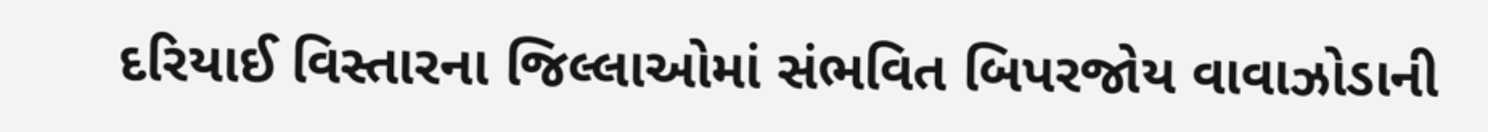દરિયાઈ વિસ્તારના જિલ્લાઓમાં સંભવિત બિપરજોય વાવાઝોડાની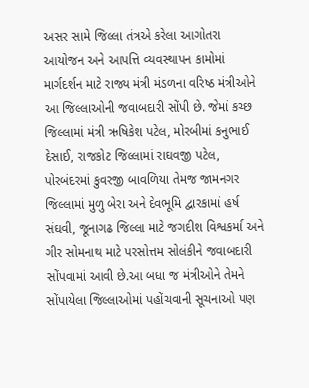અસર સામે જિલ્લા તંત્રએ કરેલા આગોતરા આયોજન અને આપત્તિ વ્યવસ્થાપન કામોમાં માર્ગદર્શન માટે રાજ્ય મંત્રી મંડળના વરિષ્ઠ મંત્રીઓને આ જિલ્લાઓની જવાબદારી સોંપી છે. જેમાં કચ્છ જિલ્લામાં મંત્રી ઋષિકેશ પટેલ, મોરબીમાં કનુભાઈ દેસાઈ, રાજકોટ જિલ્લામાં રાઘવજી પટેલ, પોરબંદરમાં કુવરજી બાવળિયા તેમજ જામનગર જિલ્લામાં મુળુ બેરા અને દેવભૂમિ દ્વારકામાં હર્ષ સંઘવી, જૂનાગઢ જિલ્લા માટે જગદીશ વિશ્વકર્મા અને ગીર સોમનાથ માટે પરસોત્તમ સોલંકીને જવાબદારી સોંપવામાં આવી છે.આ બધા જ મંત્રીઓને તેમને સોંપાયેલા જિલ્લાઓમાં પહોંચવાની સૂચનાઓ પણ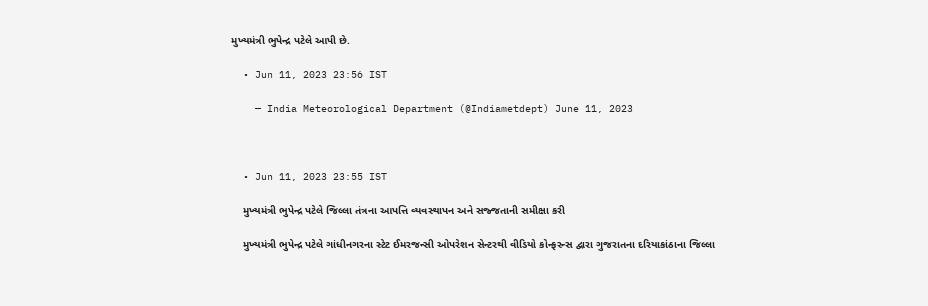મુખ્યમંત્રી ભુપેન્દ્ર પટેલે આપી છે.

  • Jun 11, 2023 23:56 IST

    — India Meteorological Department (@Indiametdept) June 11, 2023



  • Jun 11, 2023 23:55 IST

    મુખ્યમંત્રી ભુપેન્દ્ર પટેલે જિલ્લા તંત્રના આપત્તિ વ્યવસ્થાપન અને સજ્જતાની સમીક્ષા કરી

    મુખ્યમંત્રી ભુપેન્દ્ર પટેલે ગાંધીનગરના સ્ટેટ ઈમરજન્સી ઓપરેશન સેન્ટરથી વીડિયો કોન્ફરન્સ દ્વારા ગુજરાતના દરિયાકાંઠાના જિલ્લા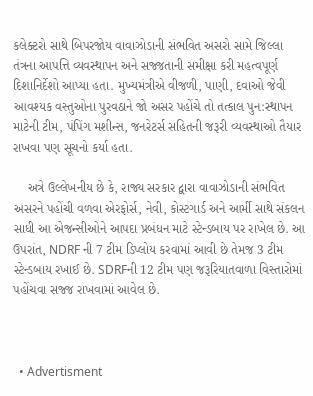કલેક્ટરો સાથે બિપરજોય વાવાઝોડાની સંભવિત અસરો સામે જિલ્લા તંત્રના આપત્તિ વ્યવસ્થાપન અને સજ્જતાની સમીક્ષા કરી મહત્વપૂર્ણ દિશાનિર્દેશો આપ્યા હતા. મુખ્યમંત્રીએ વીજળી, પાણી, દવાઓ જેવી આવશ્યક વસ્તુઓના પુરવઠાને જો અસર પહોંચે તો તત્કાલ પુન:સ્થાપન માટેની ટીમ, પંપિંગ મશીન્સ, જનરેટર્સ સહિતની જરૂરી વ્યવસ્થાઓ તૈયાર રાખવા પણ સૂચનો કર્યા હતા.

    અત્રે ઉલ્લેખનીય છે કે, રાજ્ય સરકાર દ્વારા વાવાઝોડાની સંભવિત અસરને પહોંચી વળવા એરફોર્સ, નેવી, કોસ્ટગાર્ડ અને આર્મી સાથે સંકલન સાધી આ એજન્સીઓને આપદા પ્રબંધન માટે સ્ટેન્ડબાય પર રાખેલ છે. આ ઉપરાંત, NDRF ની 7 ટીમ ડિપ્લોય કરવામાં આવી છે તેમજ 3 ટીમ સ્ટેન્ડબાય રખાઈ છે. SDRFની 12 ટીમ પણ જરૂરિયાતવાળા વિસ્તારોમાં પહોંચવા સજ્જ રાખવામાં આવેલ છે.



  • Advertisment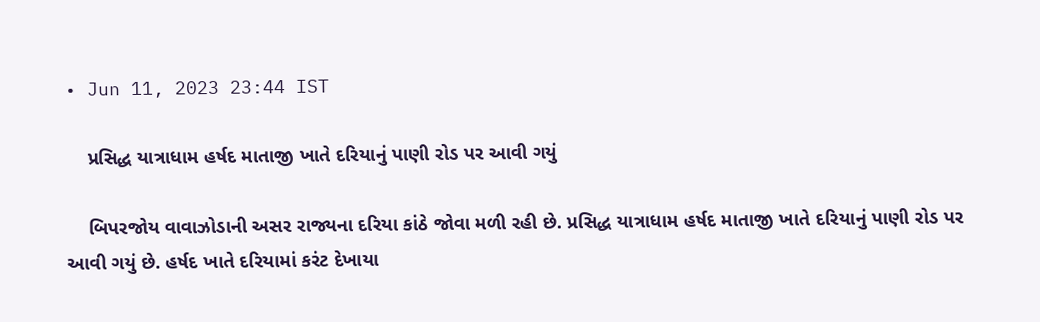• Jun 11, 2023 23:44 IST

    પ્રસિદ્ધ યાત્રાધામ હર્ષદ માતાજી ખાતે દરિયાનું પાણી રોડ પર આવી ગયું

    બિપરજોય વાવાઝોડાની અસર રાજ્યના દરિયા કાંઠે જોવા મળી રહી છે. પ્રસિદ્ધ યાત્રાધામ હર્ષદ માતાજી ખાતે દરિયાનું પાણી રોડ પર આવી ગયું છે. હર્ષદ ખાતે દરિયામાં કરંટ દેખાયા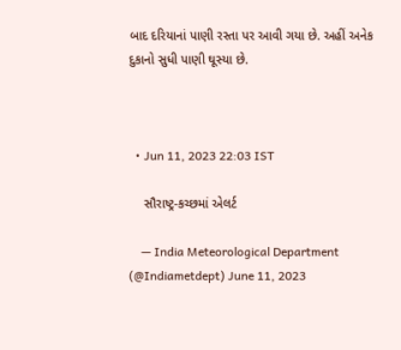બાદ દરિયાનાં પાણી રસ્તા પર આવી ગયા છે. અહીં અનેક દુકાનો સુધી પાણી ઘૂસ્યા છે.



  • Jun 11, 2023 22:03 IST

    સૌરાષ્ટ્ર-કચ્છમાં એલર્ટ

    — India Meteorological Department (@Indiametdept) June 11, 2023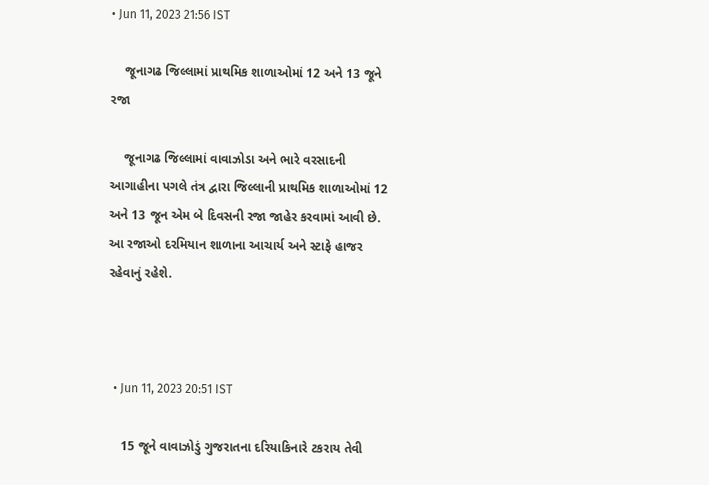• Jun 11, 2023 21:56 IST

    જૂનાગઢ જિલ્લામાં પ્રાથમિક શાળાઓમાં 12 અને 13 જૂને રજા

    જૂનાગઢ જિલ્લામાં વાવાઝોડા અને ભારે વરસાદની આગાહીના પગલે તંત્ર દ્વારા જિલ્લાની પ્રાથમિક શાળાઓમાં 12 અને 13 જૂન એમ બે દિવસની રજા જાહેર કરવામાં આવી છે. આ રજાઓ દરમિયાન શાળાના આચાર્ય અને સ્ટાફે હાજર રહેવાનું રહેશે.



  • Jun 11, 2023 20:51 IST

    15 જૂને વાવાઝોડું ગુજરાતના દરિયાકિનારે ટકરાય તેવી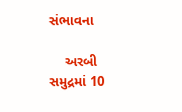સંભાવના

    અરબી સમુદ્રમાં 10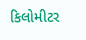કિલોમીટર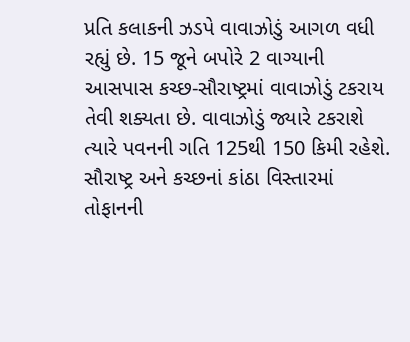પ્રતિ કલાકની ઝડપે વાવાઝોડું આગળ વધી રહ્યું છે. 15 જૂને બપોરે 2 વાગ્યાની આસપાસ કચ્છ-સૌરાષ્ટ્રમાં વાવાઝોડું ટકરાય તેવી શક્યતા છે. વાવાઝોડું જ્યારે ટકરાશે ત્યારે પવનની ગતિ 125થી 150 કિમી રહેશે. સૌરાષ્ટ્ર અને કચ્છનાં કાંઠા વિસ્તારમાં તોફાનની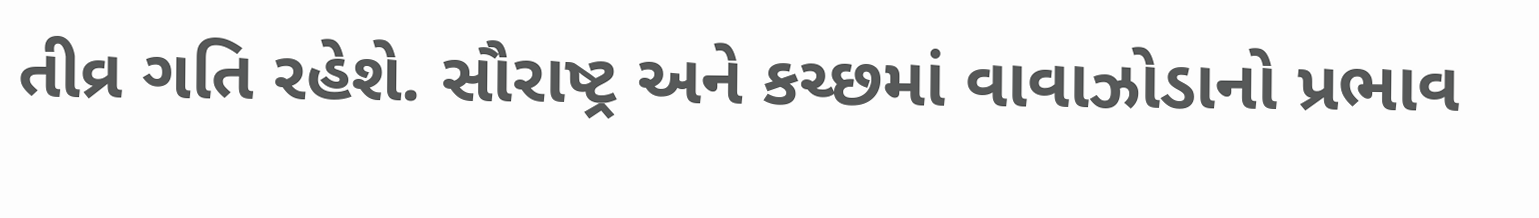તીવ્ર ગતિ રહેશે. સૌરાષ્ટ્ર અને કચ્છમાં વાવાઝોડાનો પ્રભાવ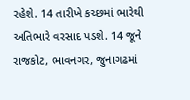રહેશે. 14 તારીખે કચ્છમાં ભારેથી અતિભારે વરસાદ પડશે. 14 જૂને રાજકોટ, ભાવનગર, જુનાગઢમાં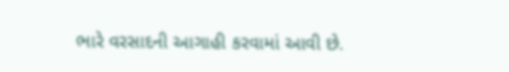ભારે વરસાદની આગાહી કરવામાં આવી છે.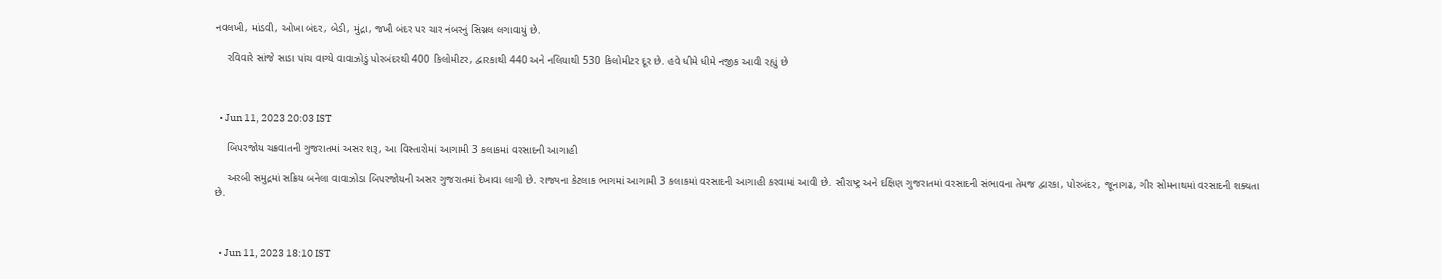નવલખી, માંડવી, ઓખા બંદર, બેડી, મુંદ્રા, જખૌ બંદર પર ચાર નંબરનું સિગ્નલ લગાવાયું છે.

    રવિવારે સાંજે સાડા પાંચ વાગ્યે વાવાઝોડું પોરબંદરથી 400 કિલોમીટર, દ્વારકાથી 440 અને નલિયાથી 530 કિલોમીટર દૂર છે. હવે ધીમે ધીમે નજીક આવી રહ્યું છે



  • Jun 11, 2023 20:03 IST

    બિપરજોય ચક્રવાતની ગુજરાતમાં અસર શરૂ, આ વિસ્તારોમાં આગામી 3 કલાકમાં વરસાદની આગાહી

    અરબી સમુદ્રમાં સક્રિય બનેલા વાવાઝોડા બિપરજોયની અસર ગુજરાતમાં દેખાવા લાગી છે. રાજ્યના કેટલાક ભાગમાં આગામી 3 કલાકમાં વરસાદની આગાહી કરવામાં આવી છે. સૌરાષ્ટ્ર અને દક્ષિણ ગુજરાતમાં વરસાદની સંભાવના તેમજ દ્વારકા, પોરબંદર, જૂનાગઢ, ગીર સોમનાથમાં વરસાદની શક્યતા છે.



  • Jun 11, 2023 18:10 IST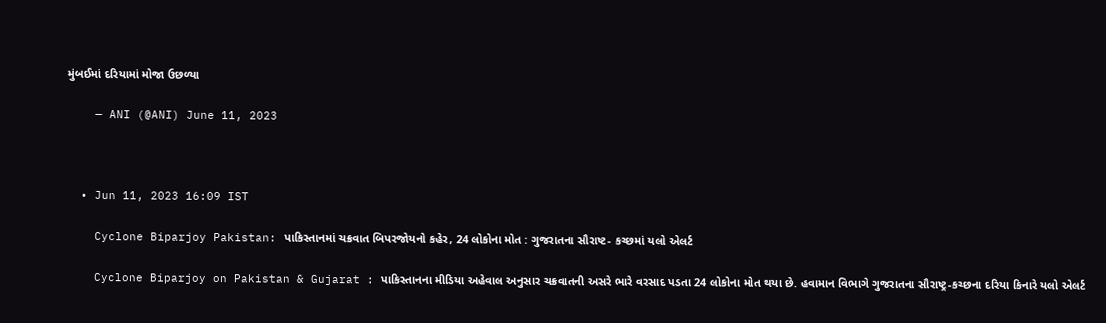મુંબઈમાં દરિયામાં મોજા ઉછળ્યા

    — ANI (@ANI) June 11, 2023



  • Jun 11, 2023 16:09 IST

    Cyclone Biparjoy Pakistan: પાકિસ્તાનમાં ચક્રવાત બિપરજોયનો કહેર, 24 લોકોના મોત : ગુજરાતના સૌરાષ્ટ- કચ્છમાં યલો એલર્ટ

    Cyclone Biparjoy on Pakistan & Gujarat : પાકિસ્તાનના મીડિયા અહેવાલ અનુસાર ચક્રવાતની અસરે ભારે વરસાદ પડતા 24 લોકોના મોત થયા છે. હવામાન વિભાગે ગુજરાતના સૌરાષ્ટ્ર-કચ્છના દરિયા કિનારે યલો એલર્ટ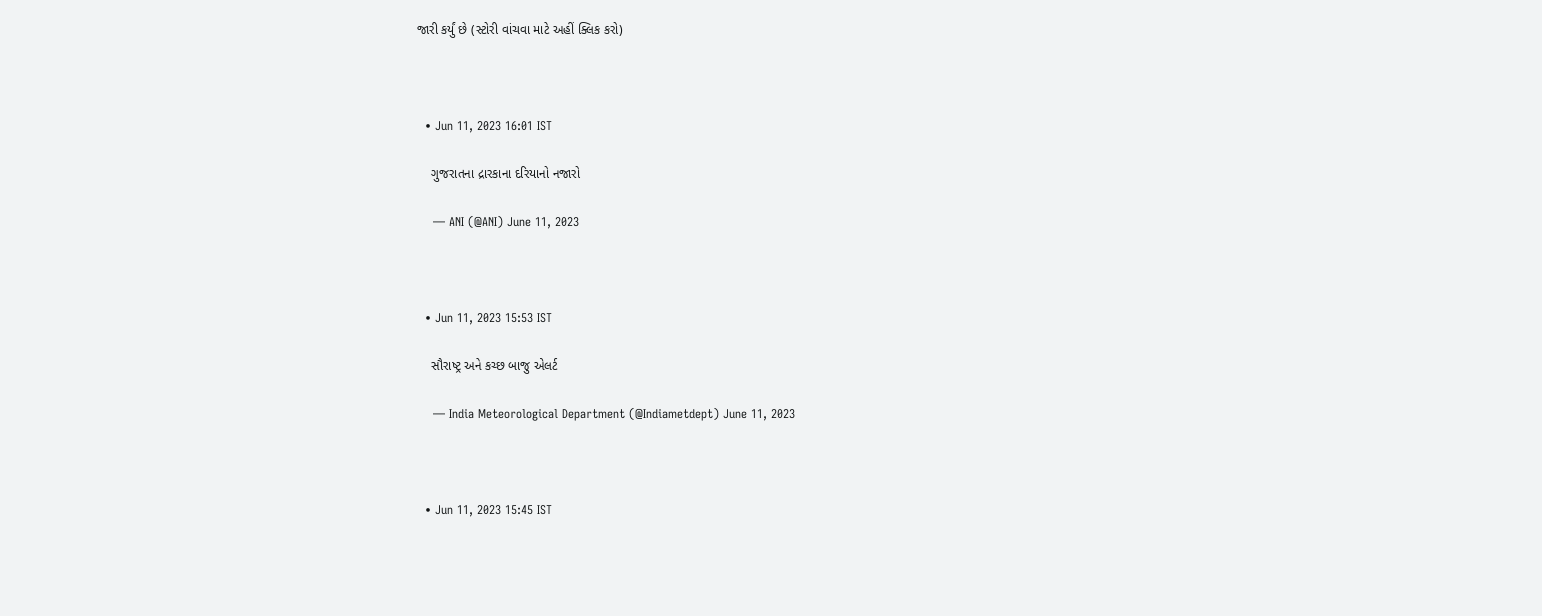જારી કર્યું છે (સ્ટોરી વાંચવા માટે અહીં ક્લિક કરો)



  • Jun 11, 2023 16:01 IST

    ગુજરાતના દ્રારકાના દરિયાનો નજારો

    — ANI (@ANI) June 11, 2023



  • Jun 11, 2023 15:53 IST

    સૌરાષ્ટ્ર અને કચ્છ બાજુ એલર્ટ

    — India Meteorological Department (@Indiametdept) June 11, 2023



  • Jun 11, 2023 15:45 IST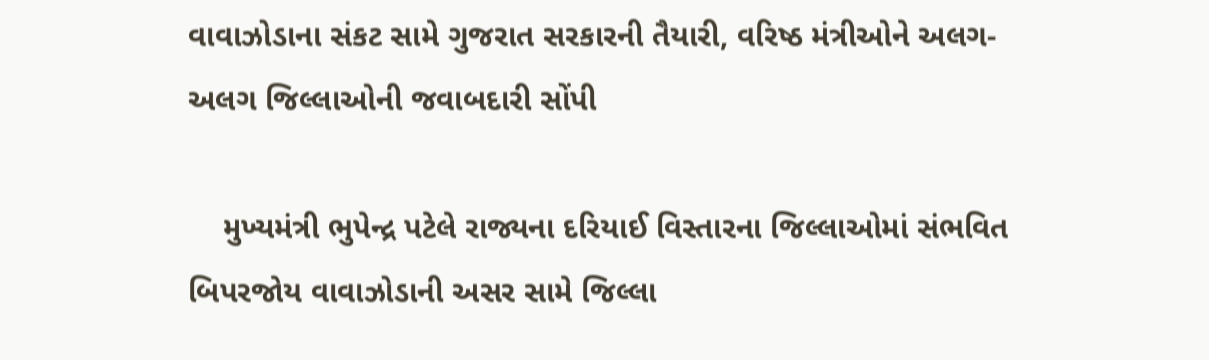વાવાઝોડાના સંકટ સામે ગુજરાત સરકારની તૈયારી, વરિષ્ઠ મંત્રીઓને અલગ-અલગ જિલ્લાઓની જવાબદારી સોંપી

    મુખ્યમંત્રી ભુપેન્દ્ર પટેલે રાજ્યના દરિયાઈ વિસ્તારના જિલ્લાઓમાં સંભવિત બિપરજોય વાવાઝોડાની અસર સામે જિલ્લા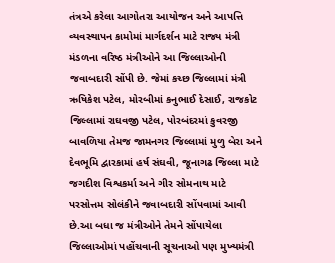તંત્રએ કરેલા આગોતરા આયોજન અને આપત્તિ વ્યવસ્થાપન કામોમાં માર્ગદર્શન માટે રાજ્ય મંત્રી મંડળના વરિષ્ઠ મંત્રીઓને આ જિલ્લાઓની જવાબદારી સોંપી છે. જેમાં કચ્છ જિલ્લામાં મંત્રી ઋષિકેશ પટેલ, મોરબીમાં કનુભાઈ દેસાઈ, રાજકોટ જિલ્લામાં રાઘવજી પટેલ, પોરબંદરમાં કુવરજી બાવળિયા તેમજ જામનગર જિલ્લામાં મુળુ બેરા અને દેવભૂમિ દ્વારકામાં હર્ષ સંઘવી, જૂનાગઢ જિલ્લા માટે જગદીશ વિશ્વકર્મા અને ગીર સોમનાથ માટે પરસોત્તમ સોલંકીને જવાબદારી સોંપવામાં આવી છે.આ બધા જ મંત્રીઓને તેમને સોંપાયેલા જિલ્લાઓમાં પહોંચવાની સૂચનાઓ પણ મુખ્યમંત્રી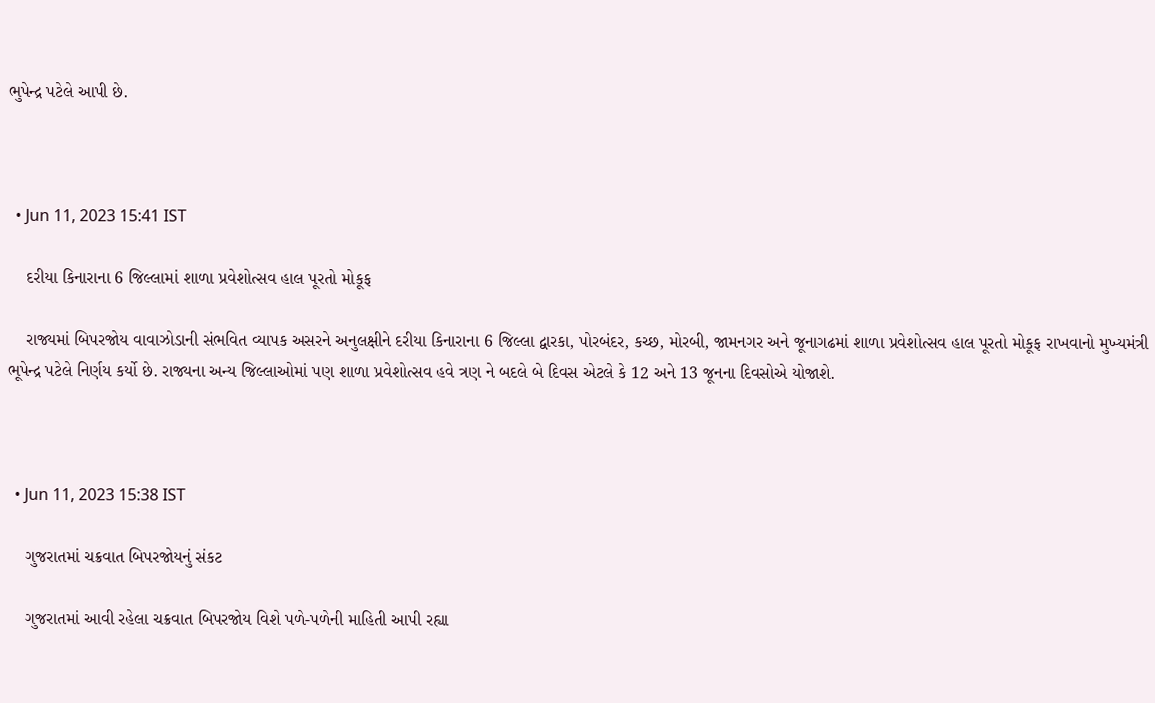ભુપેન્દ્ર પટેલે આપી છે.



  • Jun 11, 2023 15:41 IST

    દરીયા કિનારાના 6 જિલ્લામાં શાળા પ્રવેશોત્સવ હાલ પૂરતો મોકૂફ

    રાજ્યમાં બિપરજોય વાવાઝોડાની સંભવિત વ્યાપક અસરને અનુલક્ષીને દરીયા કિનારાના 6 જિલ્લા દ્વારકા, પોરબંદર, કચ્છ, મોરબી, જામનગર અને જૂનાગઢમાં શાળા પ્રવેશોત્સવ હાલ પૂરતો મોકૂફ રાખવાનો મુખ્યમંત્રી ભૂપેન્દ્ર પટેલે નિર્ણય કર્યો છે. રાજ્યના અન્ય જિલ્લાઓમાં પણ શાળા પ્રવેશોત્સવ હવે ત્રણ ને બદલે બે દિવસ એટલે કે 12 અને 13 જૂનના દિવસોએ યોજાશે.



  • Jun 11, 2023 15:38 IST

    ગુજરાતમાં ચક્રવાત બિપરજોયનું સંકટ

    ગુજરાતમાં આવી રહેલા ચક્રવાત બિપરજોય વિશે પળે-પળેની માહિતી આપી રહ્યા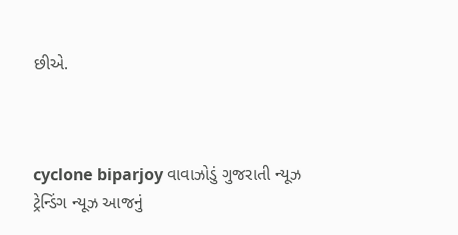છીએ.



cyclone biparjoy વાવાઝોડું ગુજરાતી ન્યૂઝ ટ્રેન્ડિંગ ન્યૂઝ આજનું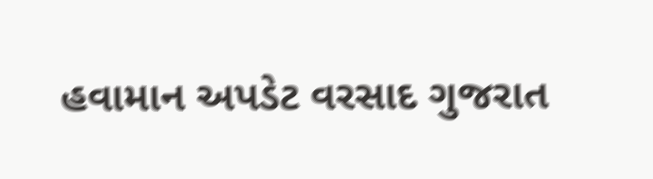હવામાન અપડેટ વરસાદ ગુજરાત